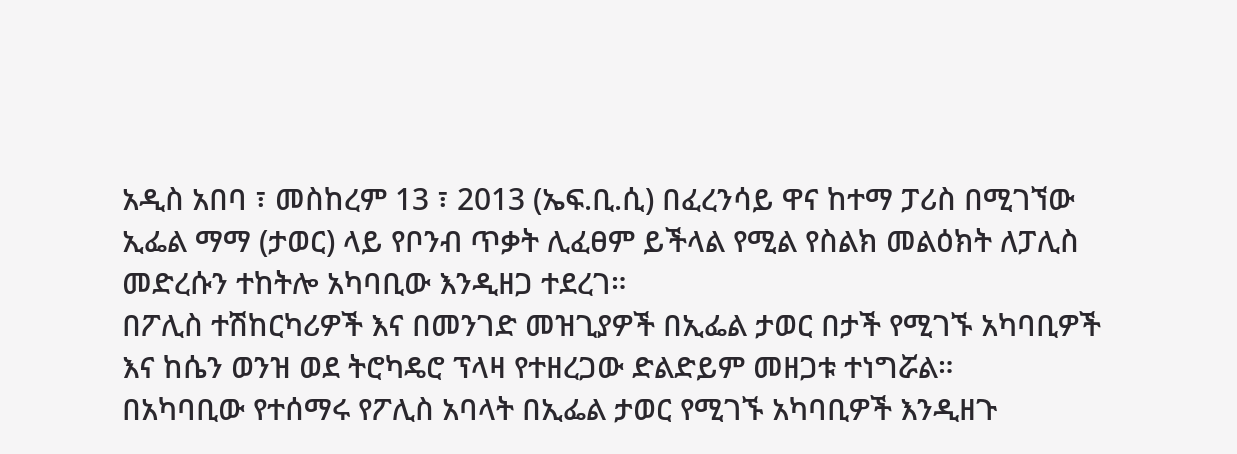አዲስ አበባ ፣ መስከረም 13 ፣ 2013 (ኤፍ.ቢ.ሲ) በፈረንሳይ ዋና ከተማ ፓሪስ በሚገኘው ኢፌል ማማ (ታወር) ላይ የቦንብ ጥቃት ሊፈፀም ይችላል የሚል የስልክ መልዕክት ለፓሊስ መድረሱን ተከትሎ አካባቢው እንዲዘጋ ተደረገ።
በፖሊስ ተሽከርካሪዎች እና በመንገድ መዝጊያዎች በኢፌል ታወር በታች የሚገኙ አካባቢዎች እና ከሴን ወንዝ ወደ ትሮካዴሮ ፕላዛ የተዘረጋው ድልድይም መዘጋቱ ተነግሯል።
በአካባቢው የተሰማሩ የፖሊስ አባላት በኢፌል ታወር የሚገኙ አካባቢዎች እንዲዘጉ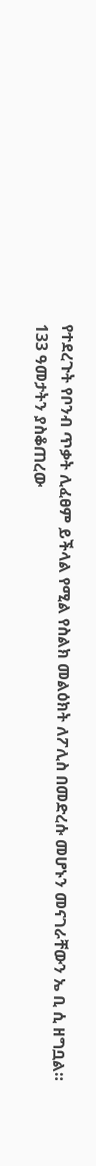የተደረጉት የቦንብ ጥቃት ሊፈፀም ይችላል የሚል የስልክ መልዕክት ለፖሊስ በመድረሱ መሆኑን መናገራቸውን ኤ ቢ ሲ ዘግቧል።
133 ዓመታትን ያስቆጠረው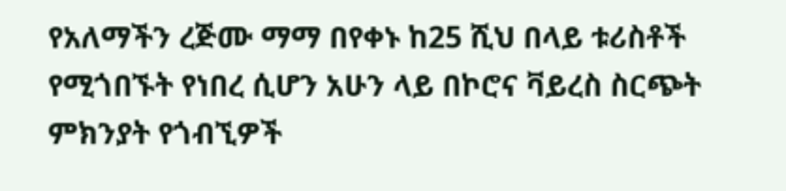የአለማችን ረጅሙ ማማ በየቀኑ ከ25 ሺህ በላይ ቱሪስቶች የሚጎበኙት የነበረ ሲሆን አሁን ላይ በኮሮና ቫይረስ ስርጭት ምክንያት የጎብኚዎች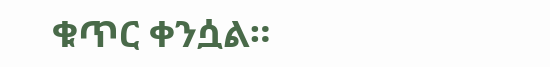ቁጥር ቀንሷል።